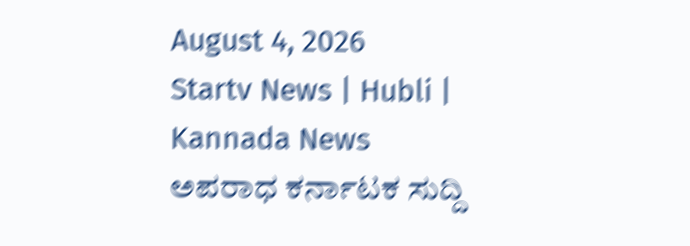August 4, 2026
Startv News | Hubli | Kannada News
ಅಪರಾಧ ಕರ್ನಾಟಕ ಸುದ್ದಿ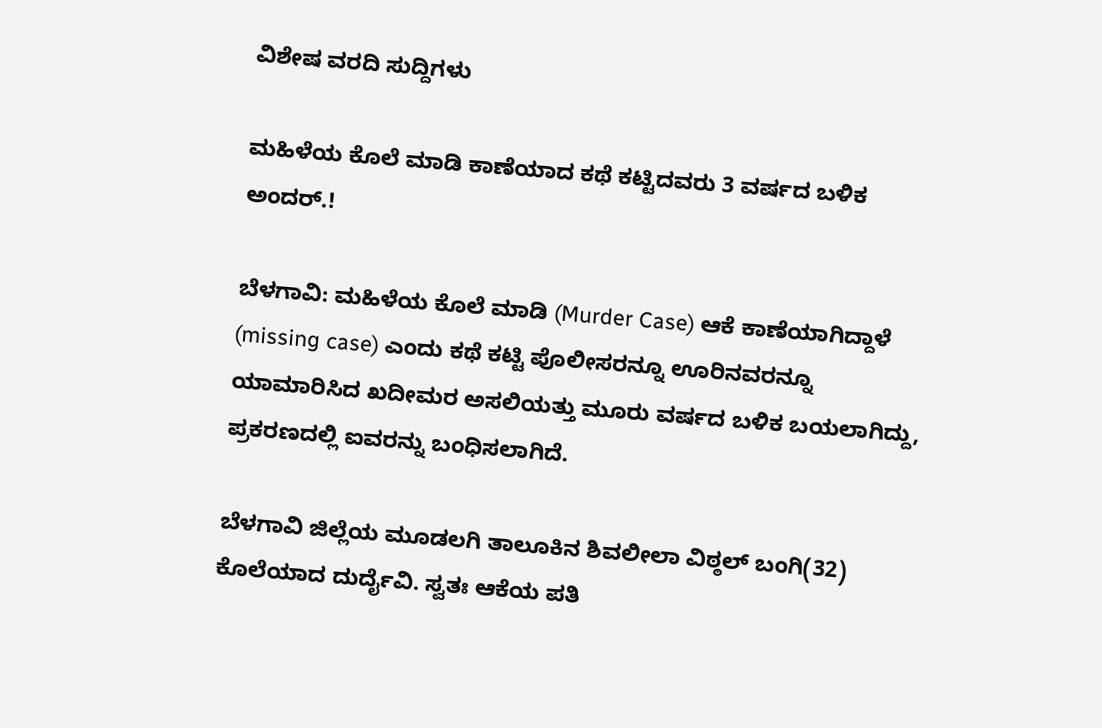ವಿಶೇಷ ವರದಿ ಸುದ್ದಿಗಳು

ಮಹಿಳೆಯ ಕೊಲೆ ಮಾಡಿ ಕಾಣೆಯಾದ ಕಥೆ ಕಟ್ಟಿದವರು 3 ವರ್ಷದ ಬಳಿಕ ಅಂದರ್‌.!

ಬೆಳಗಾವಿ: ಮಹಿಳೆಯ ಕೊಲೆ ಮಾಡಿ (Murder Case) ಆಕೆ ಕಾಣೆಯಾಗಿದ್ದಾಳೆ (missing case) ಎಂದು ಕಥೆ ಕಟ್ಟಿ ಪೊಲೀಸರನ್ನೂ ಊರಿನವರನ್ನೂ ಯಾಮಾರಿಸಿದ ಖದೀಮರ ಅಸಲಿಯತ್ತು ಮೂರು ವರ್ಷದ ಬಳಿಕ ಬಯಲಾಗಿದ್ದು, ಪ್ರಕರಣದಲ್ಲಿ ಐವರನ್ನು ಬಂಧಿಸಲಾಗಿದೆ.

ಬೆಳಗಾವಿ ಜಿಲ್ಲೆಯ ಮೂಡಲಗಿ ತಾಲೂಕಿನ ಶಿವಲೀಲಾ ವಿಠ್ಠಲ್ ಬಂಗಿ(32) ಕೊಲೆಯಾದ ದುರ್ದೈವಿ. ಸ್ವತಃ ಆಕೆಯ ಪತಿ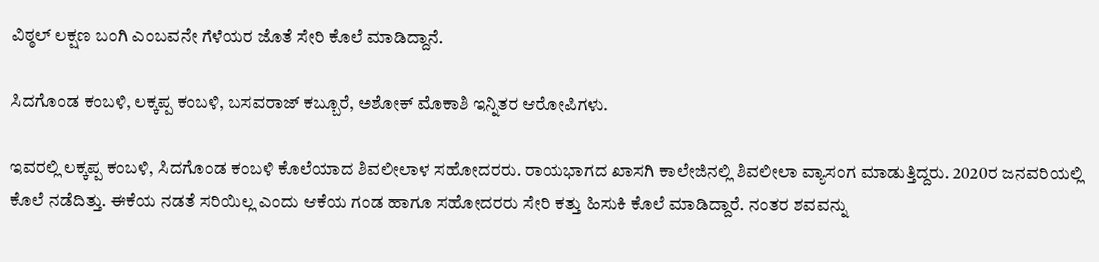ವಿಠ್ಠಲ್ ಲಕ್ಷಣ ಬಂಗಿ ಎಂಬವನೇ ಗೆಳೆಯರ ಜೊತೆ ಸೇರಿ ಕೊಲೆ ಮಾಡಿದ್ದಾನೆ.

ಸಿದಗೊಂಡ ಕಂಬಳಿ, ಲಕ್ಕಪ್ಪ ಕಂಬಳಿ, ಬಸವರಾಜ್ ಕಬ್ಬೂರೆ, ಅಶೋಕ್ ಮೊಕಾಶಿ ಇನ್ನಿತರ ಆರೋಪಿಗಳು.

ಇವರಲ್ಲಿ ಲಕ್ಕಪ್ಪ ಕಂಬಳಿ, ಸಿದಗೊಂಡ ಕಂಬಳಿ ಕೊಲೆಯಾದ ಶಿವಲೀಲಾಳ ಸಹೋದರರು. ರಾಯಭಾಗದ ಖಾಸಗಿ ಕಾಲೇಜಿನಲ್ಲಿ ಶಿವಲೀಲಾ ವ್ಯಾಸಂಗ ಮಾಡುತ್ತಿದ್ದರು. 2020ರ ಜನವರಿಯಲ್ಲಿ ಕೊಲೆ ನಡೆದಿತ್ತು. ಈಕೆಯ ನಡತೆ ಸರಿಯಿಲ್ಲ ಎಂದು ಆಕೆಯ ಗಂಡ ಹಾಗೂ ಸಹೋದರರು ಸೇರಿ ಕತ್ತು ಹಿಸುಕಿ ಕೊಲೆ ಮಾಡಿದ್ದಾರೆ. ನಂತರ ಶವವನ್ನು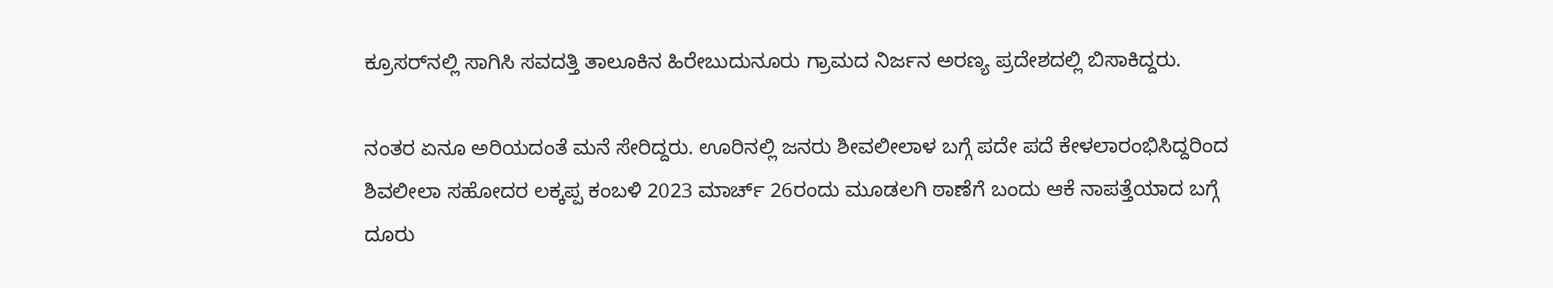ಕ್ರೂಸರ್‌ನಲ್ಲಿ ಸಾಗಿಸಿ ಸವದತ್ತಿ ತಾಲೂಕಿನ ಹಿರೇಬುದುನೂರು ಗ್ರಾಮದ ನಿರ್ಜನ ಅರಣ್ಯ ಪ್ರದೇಶದಲ್ಲಿ ಬಿಸಾಕಿದ್ದರು.

ನಂತರ ಏನೂ ಅರಿಯದಂತೆ ಮನೆ ಸೇರಿದ್ದರು. ಊರಿನಲ್ಲಿ ಜನರು ಶೀವಲೀಲಾಳ ಬಗ್ಗೆ ಪದೇ ಪದೆ ಕೇಳಲಾರಂಭಿಸಿದ್ದರಿಂದ ಶಿವಲೀಲಾ ಸಹೋದರ ಲಕ್ಕಪ್ಪ ಕಂಬಳಿ 2023 ಮಾರ್ಚ್ 26ರಂದು ಮೂಡಲಗಿ ಠಾಣೆಗೆ ಬಂದು ಆಕೆ ನಾಪತ್ತೆಯಾದ ಬಗ್ಗೆ ದೂರು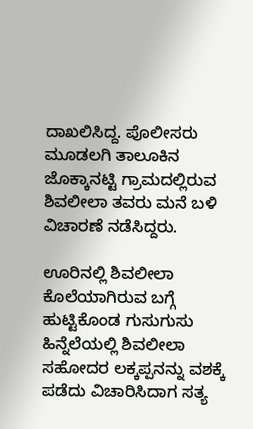ದಾಖಲಿಸಿದ್ದ. ಪೊಲೀಸರು ಮೂಡಲಗಿ ತಾಲೂಕಿನ ಜೊಕ್ಕಾನಟ್ಟಿ ಗ್ರಾಮದಲ್ಲಿರುವ ಶಿವಲೀಲಾ ತವರು ಮನೆ ಬಳಿ ವಿಚಾರಣೆ ನಡೆಸಿದ್ದರು.

ಊರಿನಲ್ಲಿ ಶಿವಲೀಲಾ ಕೊಲೆಯಾಗಿರುವ ಬಗ್ಗೆ ಹುಟ್ಟಿಕೊಂಡ ಗುಸುಗುಸು ಹಿನ್ನೆಲೆಯಲ್ಲಿ ಶಿವಲೀಲಾ ಸಹೋದರ ಲಕ್ಕಪ್ಪನನ್ನು ವಶಕ್ಕೆ ಪಡೆದು ವಿಚಾರಿಸಿದಾಗ ಸತ್ಯ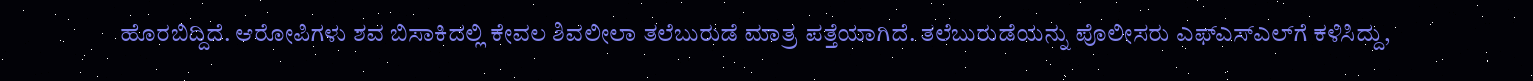ಹೊರಬಿದ್ದಿದೆ. ಆರೋಪಿಗಳು ಶವ ಬಿಸಾಕಿದಲ್ಲಿ ಕೇವಲ ಶಿವಲೀಲಾ ತಲೆಬುರುಡೆ ಮಾತ್ರ ಪತ್ತೆಯಾಗಿದೆ. ತಲೆಬುರುಡೆಯನ್ನು ಪೊಲೀಸರು ಎಫ್‌ಎಸ್‌ಎಲ್‌ಗೆ ಕಳಿಸಿದ್ದು,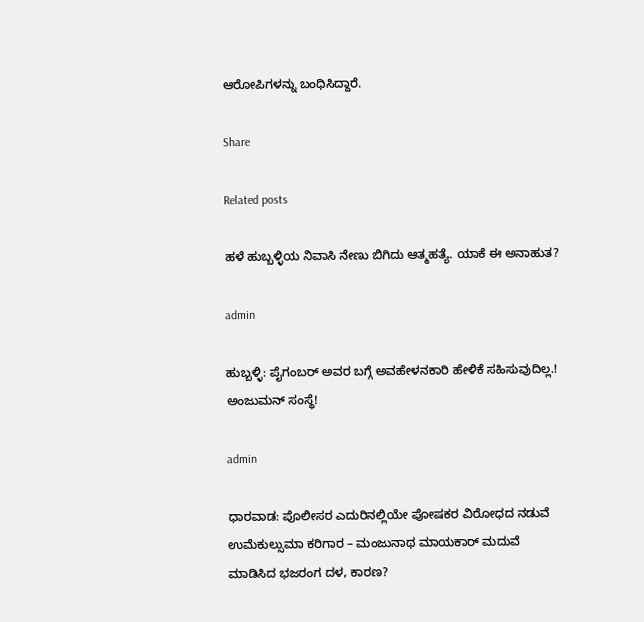ಆರೋಪಿಗಳನ್ನು ಬಂಧಿಸಿದ್ದಾರೆ.

Share

Related posts

ಹಳೆ ಹುಬ್ಬಳ್ಳಿಯ ನಿವಾಸಿ ನೇಣು ಬಿಗಿದು ಆತ್ಮಹತ್ಯೆ. ಯಾಕೆ ಈ ಅನಾಹುತ?

admin

ಹುಬ್ಬಳ್ಳಿ: ಪೈಗಂಬರ್ ಅವರ ಬಗ್ಗೆ ಅವಹೇಳನಕಾರಿ ಹೇಳಿಕೆ ಸಹಿಸುವುದಿಲ್ಲ.! ಅಂಜುಮನ್ ಸಂಸ್ಥೆ!

admin

ಧಾರವಾಡ: ಪೊಲೀಸರ ಎದುರಿನಲ್ಲಿಯೇ ಪೋಷಕರ ವಿರೋಧದ ನಡುವೆ ಉಮೆಕುಲ್ಸುಮಾ ಕರಿಗಾರ – ಮಂಜುನಾಥ ಮಾಯಕಾರ್ ಮದುವೆ ಮಾಡಿಸಿದ ಭಜರಂಗ ದಳ, ಕಾರಣ?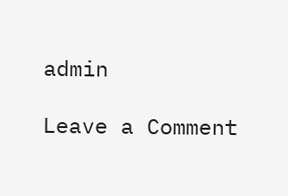admin

Leave a Comment